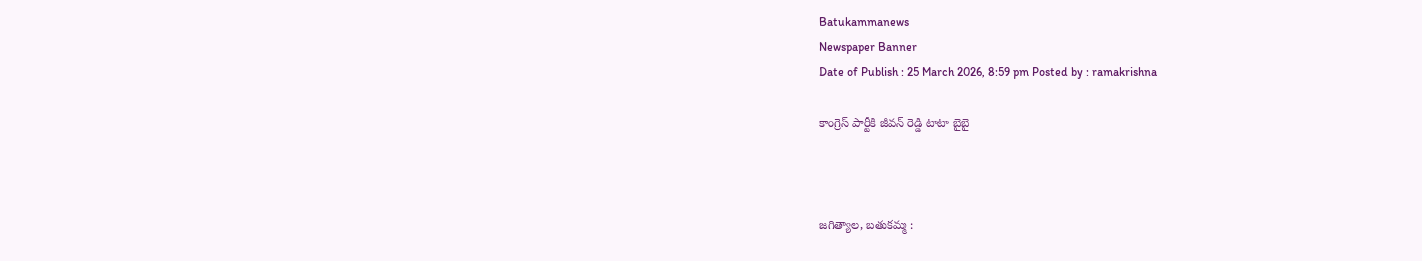Batukammanews
Newspaper Banner
Date of Publish : 25 March 2026, 8:59 pm Posted by : ramakrishna

కాంగ్రెస్ పార్టీకి జీవన్ రెడ్డి టాటా బైబై



జగిత్యాల, బతుకమ్మ :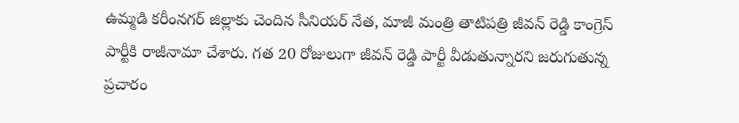ఉమ్మడి కరీంనగర్ జిల్లాకు చెందిన సీనియర్ నేత, మాజీ మంత్రి తాటిపత్రి జీవన్ రెడ్డి కాంగ్రెస్ పార్టీకి రాజీనామా చేశారు. గత 20 రోజులుగా జీవన్ రెడ్డి పార్టీ వీడుతున్నారని జరుగుతున్న ప్రచారం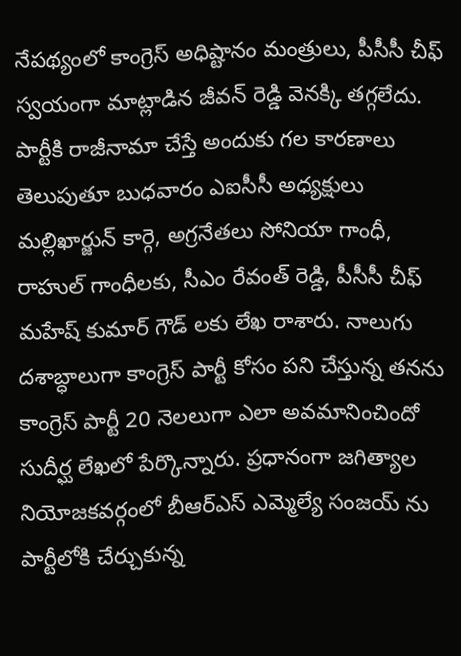నేపథ్యంలో కాంగ్రెస్ అధిష్టానం మంత్రులు, పీసీసీ చీఫ్ స్వయంగా మాట్లాడిన జీవన్ రెడ్డి వెనక్కి తగ్గలేదు. పార్టీకి రాజీనామా చేస్తే అందుకు గల కారణాలు తెలుపుతూ బుధవారం ఎఐసీసీ అధ్యక్షులు మల్లిఖార్జున్ కార్గె, అగ్రనేతలు సోనియా గాంధీ, రాహుల్ గాంధీలకు, సీఎం రేవంత్ రెడ్డి, పీసీసీ చీఫ్ మహేష్ కుమార్ గౌడ్ లకు లేఖ రాశారు. నాలుగు దశాబ్ధాలుగా కాంగ్రెస్ పార్టీ కోసం పని చేస్తున్న తనను కాంగ్రెస్ పార్టీ 20 నెలలుగా ఎలా అవమానించిందో సుదీర్ఘ లేఖలో పేర్కొన్నారు. ప్రధానంగా జగిత్యాల నియోజకవర్గంలో బీఆర్ఎస్ ఎమ్మెల్యే సంజయ్ ను పార్టీలోకి చేర్చుకున్న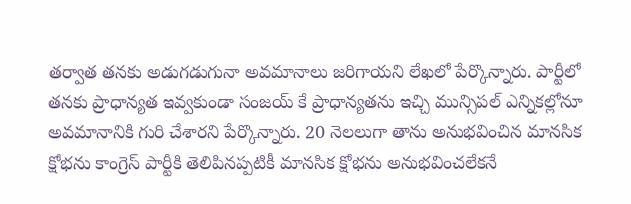తర్వాత తనకు అడుగడుగునా అవమానాలు జరిగాయని లేఖలో పేర్కొన్నారు. పార్టీలో తనకు ప్రాధాన్యత ఇవ్వకుండా సంజయ్ కే ప్రాధాన్యతను ఇచ్చి మున్సిపల్ ఎన్నికల్లోనూ అవమానానికి గురి చేశారని పేర్కొన్నారు. 20 నెలలుగా తాను అనుభవించిన మానసిక క్షోభను కాంగ్రెస్ పార్టీకి తెలిపినప్పటికీ మానసిక క్షోభను అనుభవించలేకనే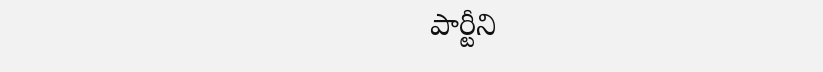పార్టీని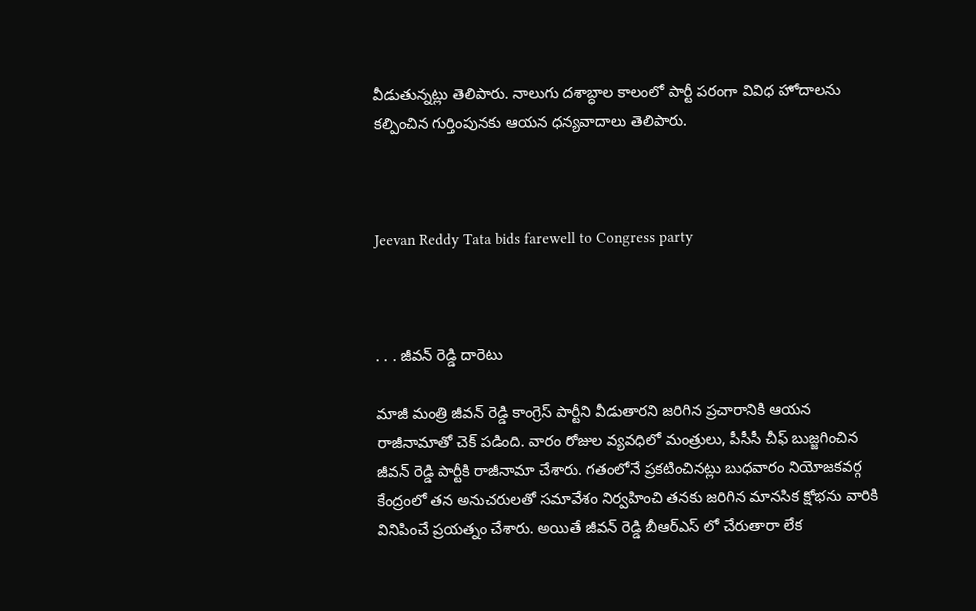వీడుతున్నట్లు తెలిపారు. నాలుగు దశాబ్ధాల కాలంలో పార్టీ పరంగా వివిధ హోదాలను కల్పించిన గుర్తింపునకు ఆయన ధన్యవాదాలు తెలిపారు.



Jeevan Reddy Tata bids farewell to Congress party



. . . జీవన్ రెడ్డి దారెటు

మాజీ మంత్రి జీవన్ రెడ్డి కాంగ్రెస్ పార్టీని వీడుతారని జరిగిన ప్రచారానికి ఆయన రాజీనామాతో చెక్ పడింది. వారం రోజుల వ్యవధిలో మంత్రులు, పీసీసీ చీఫ్ బుజ్జగించిన జీవన్ రెడ్డి పార్టీకి రాజీనామా చేశారు. గతంలోనే ప్రకటించినట్లు బుధవారం నియోజకవర్గ కేంద్రంలో తన అనుచరులతో సమావేశం నిర్వహించి తనకు జరిగిన మానసిక క్షోభను వారికి వినిపించే ప్రయత్నం చేశారు. అయితే జీవన్ రెడ్డి బీఆర్ఎస్ లో చేరుతారా లేక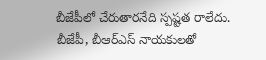బీజేపీలో చేరుతారనేది స్పష్టత రాలేదు. బీజేపీ, బీఆర్ఎస్ నాయకులతో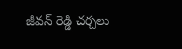జీవన్ రెడ్డి చర్చలు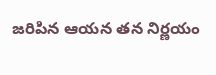జరిపిన ఆయన తన నిర్ణయం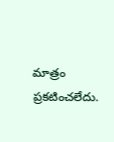మాత్రం ప్రకటించలేదు.